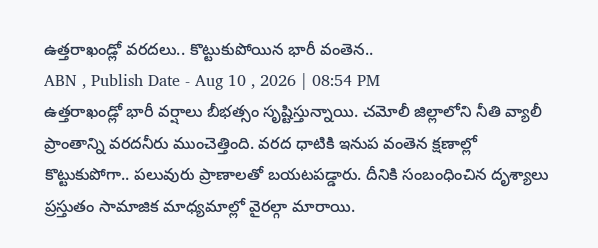ఉత్తరాఖండ్లో వరదలు.. కొట్టుకుపోయిన భారీ వంతెన..
ABN , Publish Date - Aug 10 , 2026 | 08:54 PM
ఉత్తరాఖండ్లో భారీ వర్షాలు బీభత్సం సృష్టిస్తున్నాయి. చమోలీ జిల్లాలోని నీతి వ్యాలీ ప్రాంతాన్ని వరదనీరు ముంచెత్తింది. వరద ధాటికి ఇనుప వంతెన క్షణాల్లో కొట్టుకుపోగా.. పలువురు ప్రాణాలతో బయటపడ్డారు. దీనికి సంబంధించిన దృశ్యాలు ప్రస్తుతం సామాజిక మాధ్యమాల్లో వైరల్గా మారాయి.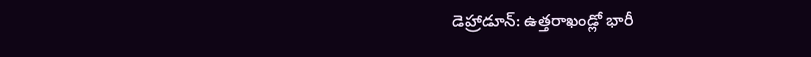డెహ్రాడూన్: ఉత్తరాఖండ్లో భారీ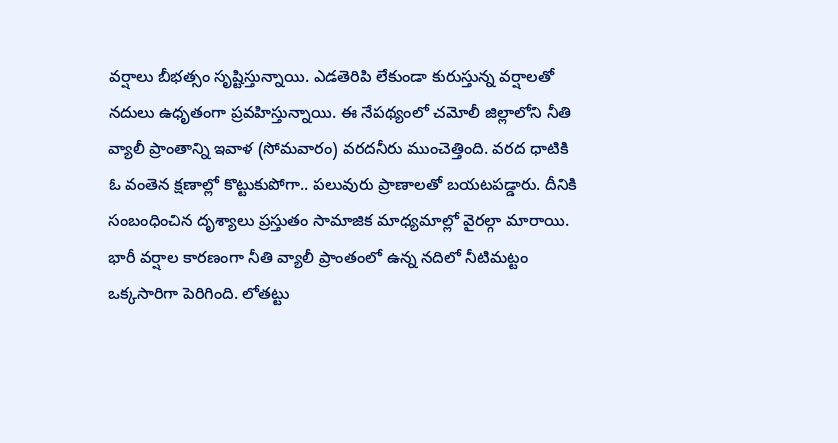వర్షాలు బీభత్సం సృష్టిస్తున్నాయి. ఎడతెరిపి లేకుండా కురుస్తున్న వర్షాలతో నదులు ఉధృతంగా ప్రవహిస్తున్నాయి. ఈ నేపథ్యంలో చమోలీ జిల్లాలోని నీతి వ్యాలీ ప్రాంతాన్ని ఇవాళ (సోమవారం) వరదనీరు ముంచెత్తింది. వరద ధాటికి ఓ వంతెన క్షణాల్లో కొట్టుకుపోగా.. పలువురు ప్రాణాలతో బయటపడ్డారు. దీనికి సంబంధించిన దృశ్యాలు ప్రస్తుతం సామాజిక మాధ్యమాల్లో వైరల్గా మారాయి.
భారీ వర్షాల కారణంగా నీతి వ్యాలీ ప్రాంతంలో ఉన్న నదిలో నీటిమట్టం ఒక్కసారిగా పెరిగింది. లోతట్టు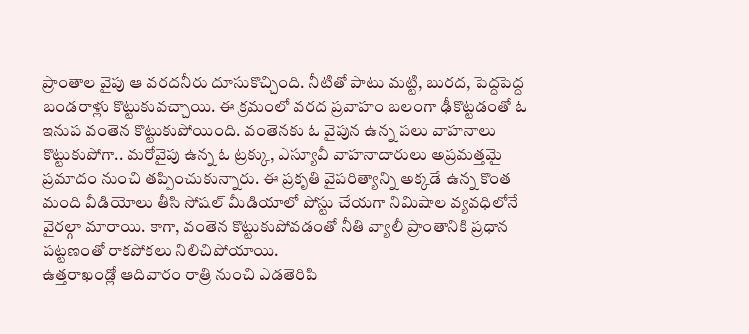ప్రాంతాల వైపు ఆ వరదనీరు దూసుకొచ్చింది. నీటితో పాటు మట్టి, బురద, పెద్దపెద్ద బండరాళ్లు కొట్టుకువచ్చాయి. ఈ క్రమంలో వరద ప్రవాహం బలంగా ఢీకొట్టడంతో ఓ ఇనుప వంతెన కొట్టుకుపోయింది. వంతెనకు ఓ వైపున ఉన్న పలు వాహనాలు కొట్టుకుపోగా.. మరోవైపు ఉన్న ఓ ట్రక్కు, ఎస్యూవీ వాహనాదారులు అప్రమత్తమై ప్రమాదం నుంచి తప్పించుకున్నారు. ఈ ప్రకృతి వైపరిత్యాన్ని అక్కడే ఉన్న కొంత మంది వీడియోలు తీసి సోషల్ మీడియాలో పోస్టు చేయగా నిమిషాల వ్యవధిలోనే వైరల్గా మారాయి. కాగా, వంతెన కొట్టుకుపోవడంతో నీతి వ్యాలీ ప్రాంతానికి ప్రధాన పట్టణంతో రాకపోకలు నిలిచిపోయాయి.
ఉత్తరాఖండ్లో ఆదివారం రాత్రి నుంచి ఎడతెరిపి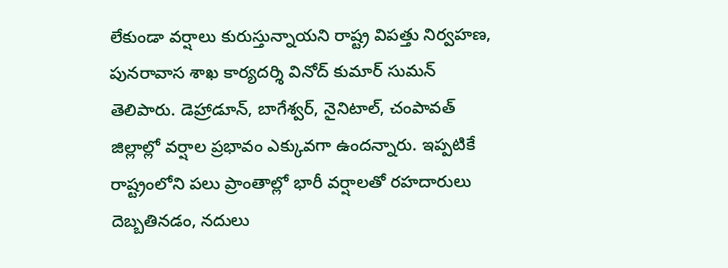లేకుండా వర్షాలు కురుస్తున్నాయని రాష్ట్ర విపత్తు నిర్వహణ, పునరావాస శాఖ కార్యదర్శి వినోద్ కుమార్ సుమన్ తెలిపారు. డెహ్రాడూన్, బాగేశ్వర్, నైనిటాల్, చంపావత్ జిల్లాల్లో వర్షాల ప్రభావం ఎక్కువగా ఉందన్నారు. ఇప్పటికే రాష్ట్రంలోని పలు ప్రాంతాల్లో భారీ వర్షాలతో రహదారులు దెబ్బతినడం, నదులు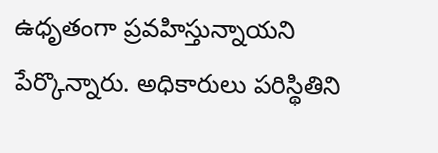ఉధృతంగా ప్రవహిస్తున్నాయని పేర్కొన్నారు. అధికారులు పరిస్థితిని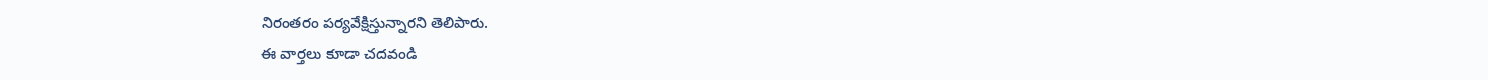నిరంతరం పర్యవేక్షిస్తున్నారని తెలిపారు.
ఈ వార్తలు కూడా చదవండి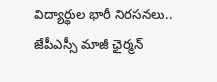విద్యార్థుల భారీ నిరసనలు.. జేపీఎస్సీ మాజీ ఛైర్మన్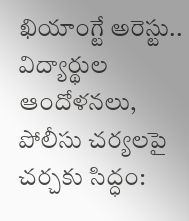ఖియాంగ్టే అరెస్టు..
విద్యార్థుల ఆందోళనలు, పోలీసు చర్యలపై చర్చకు సిద్ధం: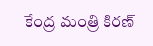కేంద్ర మంత్రి కిరణ్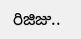రిజిజు..